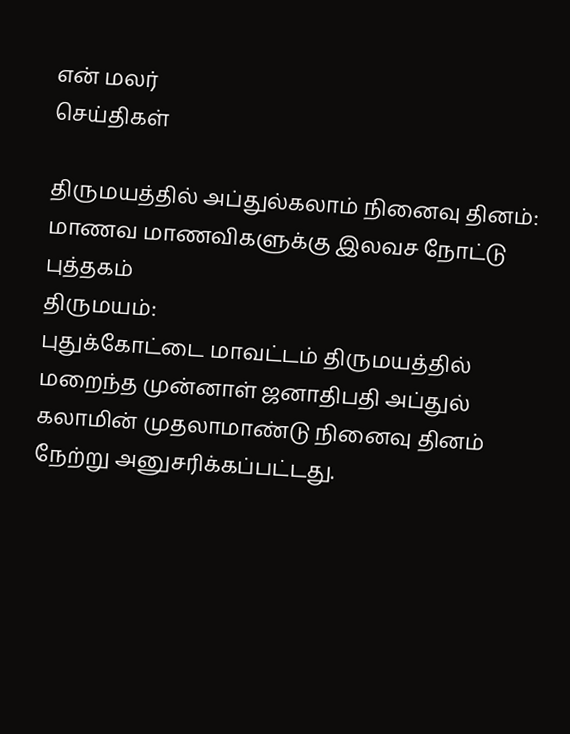என் மலர்
செய்திகள்

திருமயத்தில் அப்துல்கலாம் நினைவு தினம்: மாணவ மாணவிகளுக்கு இலவச நோட்டு புத்தகம்
திருமயம்:
புதுக்கோட்டை மாவட்டம் திருமயத்தில் மறைந்த முன்னாள் ஜனாதிபதி அப்துல் கலாமின் முதலாமாண்டு நினைவு தினம் நேற்று அனுசரிக்கப்பட்டது.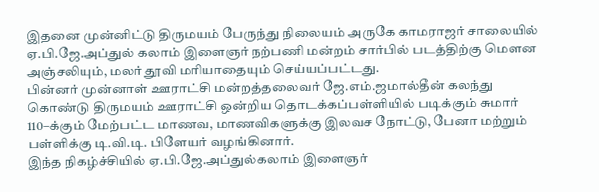இதனை முன்னிட்டு திருமயம் பேருந்து நிலையம் அருகே காமராஜர் சாலையில் ஏ.பி.ஜே.அப்துல் கலாம் இளைஞர் நற்பணி மன்றம் சார்பில் படத்திற்கு மெளன அஞ்சலியும், மலர் தூவி மரியாதையும் செய்யப்பட்டது.
பின்னர் முன்னாள் ஊராட்சி மன்றத்தலைவர் ஜே.எம்.ஜமால்தீன் கலந்து கொண்டு திருமயம் ஊராட்சி ஒன்றிய தொடக்கப்பள்ளியில் படிக்கும் சுமார் 110–க்கும் மேற்பட்ட மாணவ, மாணவிகளுக்கு இலவச நோட்டு, பேனா மற்றும் பள்ளிக்கு டி.வி.டி. பிளேயர் வழங்கினார்.
இந்த நிகழ்ச்சியில் ஏ.பி.ஜே.அப்துல்கலாம் இளைஞர்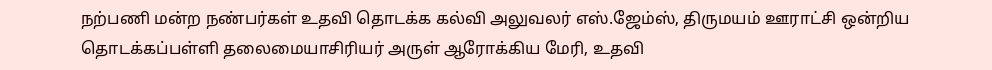நற்பணி மன்ற நண்பர்கள் உதவி தொடக்க கல்வி அலுவலர் எஸ்.ஜேம்ஸ், திருமயம் ஊராட்சி ஒன்றிய தொடக்கப்பள்ளி தலைமையாசிரியர் அருள் ஆரோக்கிய மேரி, உதவி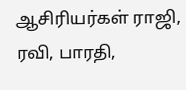ஆசிரியர்கள் ராஜி, ரவி, பாரதி,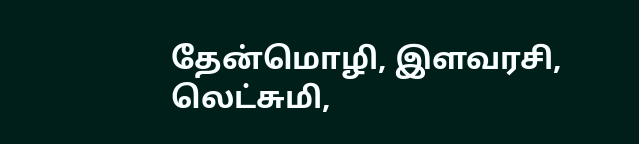தேன்மொழி, இளவரசி, லெட்சுமி,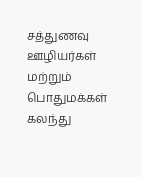சத்துணவு ஊழியர்கள் மற்றும் பொதுமக்கள் கலந்து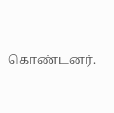கொண்டனர்.